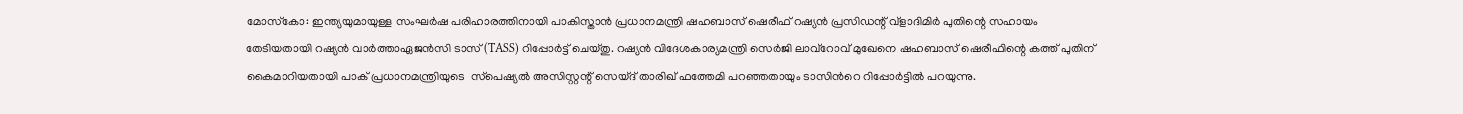മോസ്‌കോ: ഇന്ത്യയുമായുള്ള സംഘര്‍ഷ പരിഹാരത്തിനായി പാകിസ്താന്‍ പ്രധാനമന്ത്രി ഷഹബാസ് ഷെരീഫ് റഷ്യന്‍ പ്രസിഡന്റ് വ്‌ളാദിമിര്‍ പുതിന്റെ സഹായം തേടിയതായി റഷ്യന്‍ വാര്‍ത്താഏജന്‍സി ടാസ് (TASS) റിപ്പോര്‍ട്ട് ചെയ്തു. റഷ്യന്‍ വിദേശകാര്യമന്ത്രി സെർജി ലാവ്‌റോവ് മുഖേനെ ഷഹബാസ് ഷെരീഫിന്റെ കത്ത് പുതിന് കൈമാറിയതായി പാക് പ്രധാനമന്ത്രിയുടെ  സ്‌പെഷ്യല്‍ അസിസ്റ്റന്റ് സെയ്ദ് താരിഖ് ഫത്തേമി പറഞ്ഞതായും ടാസിന്‍റെ റിപ്പോര്‍ട്ടില്‍ പറയുന്നു.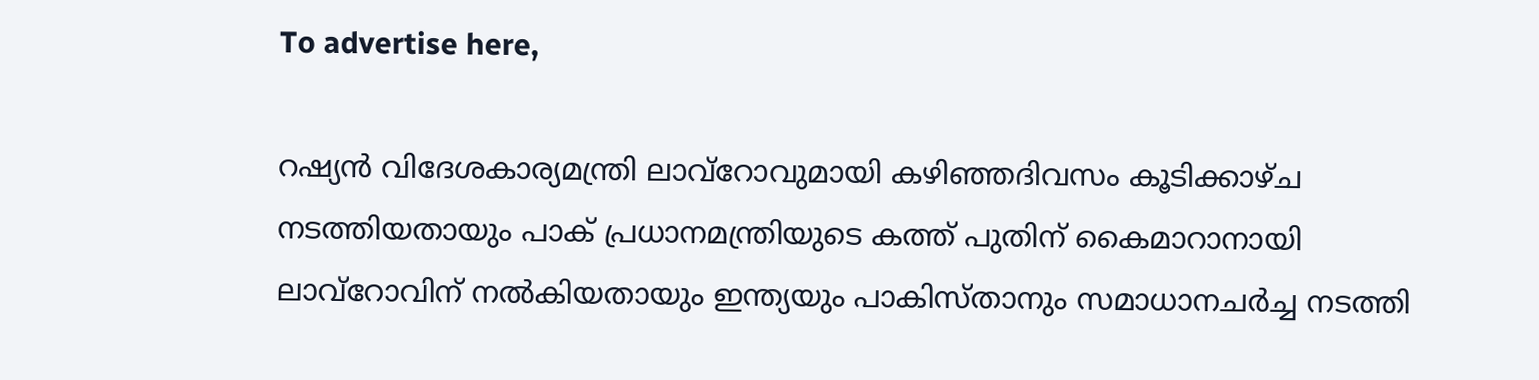To advertise here,

റഷ്യന്‍ വിദേശകാര്യമന്ത്രി ലാവ്‌റോവുമായി കഴിഞ്ഞദിവസം കൂടിക്കാഴ്ച നടത്തിയതായും പാക് പ്രധാനമന്ത്രിയുടെ കത്ത് പുതിന് കൈമാറാനായി ലാവ്‌റോവിന് നല്‍കിയതായും ഇന്ത്യയും പാകിസ്താനും സമാധാനചര്‍ച്ച നടത്തി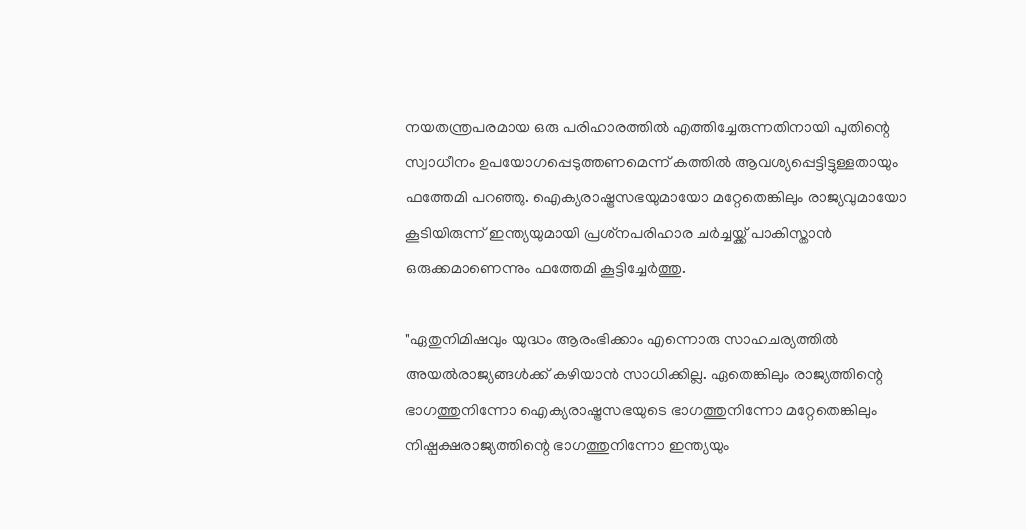നയതന്ത്രപരമായ ഒരു പരിഹാരത്തില്‍ എത്തിച്ചേരുന്നതിനായി പുതിന്റെ സ്വാധീനം ഉപയോഗപ്പെടുത്തണമെന്ന് കത്തില്‍ ആവശ്യപ്പെട്ടിട്ടുള്ളതായും ഫത്തേമി പറഞ്ഞു. ഐക്യരാഷ്ട്രസഭയുമായോ മറ്റേതെങ്കിലും രാജ്യവുമായോ കൂടിയിരുന്ന് ഇന്ത്യയുമായി പ്രശ്‌നപരിഹാര ചര്‍ച്ചയ്ക്ക് പാകിസ്താന്‍ ഒരുക്കമാണെന്നും ഫത്തേമി കൂട്ടിച്ചേര്‍ത്തു.

"ഏതുനിമിഷവും യുദ്ധം ആരംഭിക്കാം എന്നൊരു സാഹചര്യത്തില്‍ അയല്‍രാജ്യങ്ങള്‍ക്ക് കഴിയാന്‍ സാധിക്കില്ല. ഏതെങ്കിലും രാജ്യത്തിന്റെ ഭാഗത്തുനിന്നോ ഐക്യരാഷ്ട്രസഭയുടെ ഭാഗത്തുനിന്നോ മറ്റേതെങ്കിലും നിഷ്പക്ഷരാജ്യത്തിന്റെ ഭാഗത്തുനിന്നോ ഇന്ത്യയും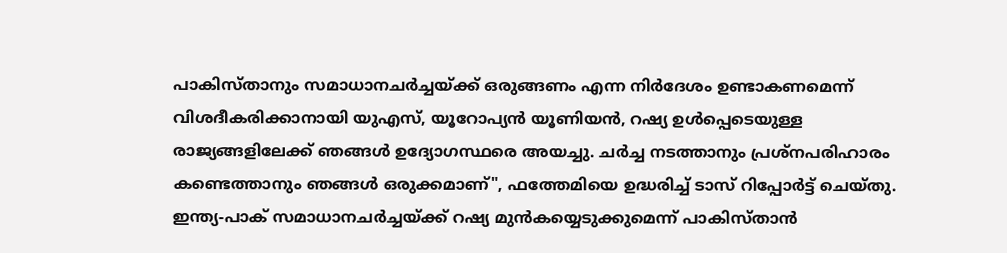പാകിസ്താനും സമാധാനചര്‍ച്ചയ്ക്ക് ഒരുങ്ങണം എന്ന നിര്‍ദേശം ഉണ്ടാകണമെന്ന് വിശദീകരിക്കാനായി യുഎസ്, യൂറോപ്യന്‍ യൂണിയന്‍, റഷ്യ ഉള്‍പ്പെടെയുള്ള രാജ്യങ്ങളിലേക്ക് ഞങ്ങള്‍ ഉദ്യോഗസ്ഥരെ അയച്ചു. ചര്‍ച്ച നടത്താനും പ്രശ്‌നപരിഹാരം കണ്ടെത്താനും ഞങ്ങള്‍ ഒരുക്കമാണ്", ഫത്തേമിയെ ഉദ്ധരിച്ച് ടാസ് റിപ്പോര്‍ട്ട് ചെയ്തു. ഇന്ത്യ-പാക് സമാധാനചര്‍ച്ചയ്ക്ക് റഷ്യ മുന്‍കയ്യെടുക്കുമെന്ന് പാകിസ്താന്‍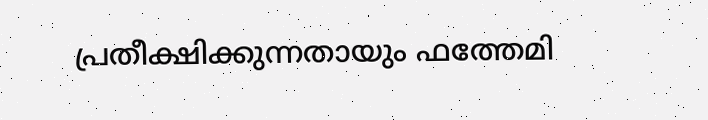പ്രതീക്ഷിക്കുന്നതായും ഫത്തേമി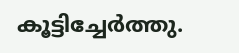കൂട്ടിച്ചേര്‍ത്തു.